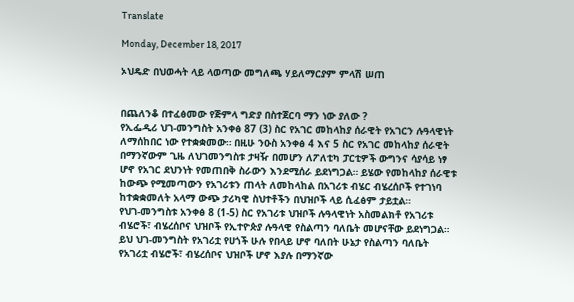Translate

Monday, December 18, 2017

ኦህዴድ በህወሓት ላይ ላወጣው መግለጫ ሃይለማርያም ምላሽ ሠጠ


በጨለንቆ በተፈፅመው የጅምላ ግድያ በስተጀርባ ማን ነው ያለው ?
የኢፌዲሪ ህገ-መንግስት አንቀፅ 87 (3) ስር የአገር መከላከያ ሰራዊት የአገርን ሉዓላዊነት ለማሰከበር ነው የተቋቋመው። በዚሁ ንዑስ አንቀፅ 4 እና 5 ስር የአገር መከላከያ ሰራዊት በማንኛውም ጊዜ ለህገመንግስቱ ታዛዥ በመሆን ለፖለቲካ ፓርቲዎች ውግንና ሳያሳይ ነፃ ሆኖ የአገር ደህንነት የመጠበቅ ስራውን እንደሚሰራ ይደነግጋል። ይሄው የመከላከያ ሰራዊቱ ከውጭ የሚመጣውን የአገሪቱን ጠላት ለመከላከል በአገሪቱ ብሄር ብሄረሰቦች የተገነባ ከተቋቋመለት አላማ ውጭ ታሪካዊ ስህተቶችን በህዝቦች ላይ ሲፈፅም ታይቷል።
የህገ-መንግስቱ አንቀፅ 8 (1-5) ስር የአገሪቱ ህዝቦች ሉዓላዊነት አስመልክቶ የአገሪቱ ብሄሮች፣ ብሄረሰቦና ህዝቦች የኢተዮጵያ ሉዓላዊ የስልጣን ባለቤት መሆናቸው ይደነግጋል። ይህ ህገ-መንግስት የአገሪቷ የሀጎች ሁሉ የበላይ ሆኖ ባለበት ሁኔታ የስልጣን ባለቤት የአገሪቷ ብሄሮች፣ ብሄረሰቦና ህዝቦች ሆኖ እያሉ በማንኛው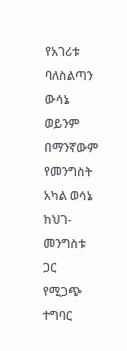የአገሪቱ ባለስልጣን ውሳኔ ወይንም በማንኛውም የመንግስት አካል ወሳኔ ከህገ-መንግስቱ ጋር የሚጋጭ ተግባር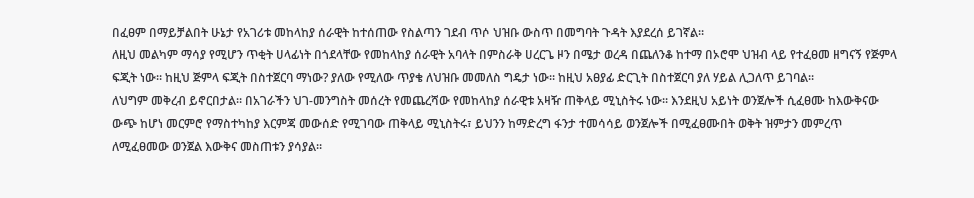በፈፀም በማይቻልበት ሁኔታ የአገሪቱ መከላከያ ሰራዊት ከተሰጠው የስልጣን ገደብ ጥሶ ህዝቡ ውስጥ በመግባት ጉዳት እያደረሰ ይገኛል።
ለዚህ መልካም ማሳያ የሚሆን ጥቂት ሀላፊነት በጎደላቸው የመከላከያ ሰራዊት አባላት በምስራቅ ሀረርጌ ዞን በሜታ ወረዳ በጨለንቆ ከተማ በኦሮሞ ህዝብ ላይ የተፈፀመ ዘግናኝ የጅምላ ፍጂት ነው። ከዚህ ጅምላ ፍጂት በስተጀርባ ማነው? ያለው የሚለው ጥያቄ ለህዝቡ መመለስ ግዴታ ነው። ከዚህ አፀያፊ ድርጊት በስተጀርባ ያለ ሃይል ሊጋለጥ ይገባል።
ለህግም መቅረብ ይኖርበታል። በአገራችን ህገ-መንግስት መሰረት የመጨረሻው የመከላከያ ሰራዊቱ አዛዥ ጠቅላይ ሚኒስትሩ ነው። እንደዚህ አይነት ወንጀሎች ሲፈፀሙ ከእውቅናው ውጭ ከሆነ መርምሮ የማስተካከያ እርምጃ መውሰድ የሚገባው ጠቅላይ ሚኒስትሩ፣ ይህንን ከማድረግ ፋንታ ተመሳሳይ ወንጀሎች በሚፈፀሙበት ወቅት ዝምታን መምረጥ ለሚፈፀመው ወንጀል እውቅና መስጠቱን ያሳያል።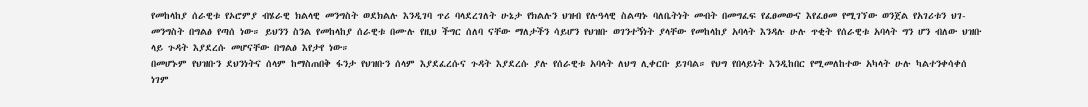የመከላከያ ሰራዊቱ የኦሮምያ ብሄራዊ ክልላዊ መንግስት ወደክልሉ እንዲገባ ጥሪ ባላደረገለት ሁኔታ የክልሉን ህዝብ የሉዓላዊ ስልጣኑ ባለቤትነት መብት በመግፈፍ የፈፀመውና እየፈፀመ የሚገኘው ወንጀል የአገሪቱን ህገ-መንግስት በግልፅ የጣሰ ነው። ይህንን ስንል የመከላከያ ሰራዊቱ በሙሉ የዚህ ችግር ሰለባ ናቸው ማለታችን ሳይሆን የህዝቡ ወገንተኝነት ያላቸው የመከላከያ አባላት እንዳሉ ሁሉ ጥቂት የሰራዊቱ አባላት ግን ሆን ብለው ህዝቡ ላይ ጉዳት እያደረሱ መሆናቸው በግልፅ እየታየ ነው።
በመሆኑም የህዝቡን ደህንነትና ሰላም ከማስጠበቅ ፋንታ የህዝቡን ሰላም እያደፈረሱና ጉዳት እያደረሱ ያሉ የሰራዊቱ አባላት ለህግ ሊቀርቡ ይገባል። የህግ የበላይነት እንዲከበር የሚመለከተው አካላት ሁሉ ካልተንቀሳቀሰ ነገም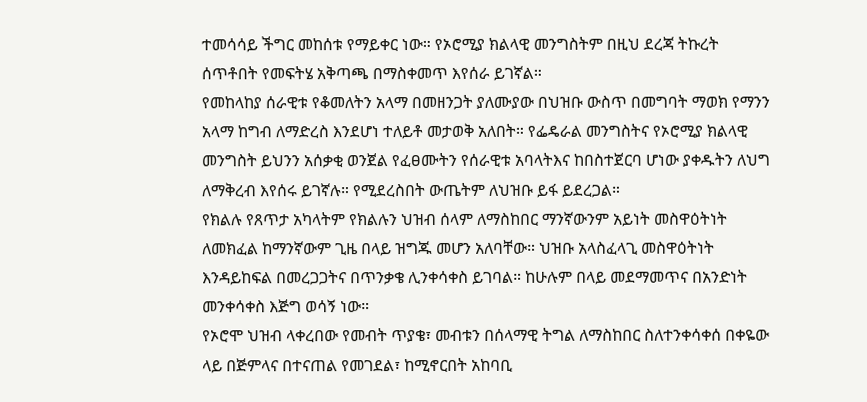ተመሳሳይ ችግር መከሰቱ የማይቀር ነው። የኦሮሚያ ክልላዊ መንግስትም በዚህ ደረጃ ትኩረት ሰጥቶበት የመፍትሄ አቅጣጫ በማስቀመጥ እየሰራ ይገኛል።
የመከላከያ ሰራዊቱ የቆመለትን አላማ በመዘንጋት ያለሙያው በህዝቡ ውስጥ በመግባት ማወክ የማንን አላማ ከግብ ለማድረስ እንደሆነ ተለይቶ መታወቅ አለበት። የፌዴራል መንግስትና የኦሮሚያ ክልላዊ መንግስት ይህንን አሰቃቂ ወንጀል የፈፀሙትን የሰራዊቱ አባላትእና ከበስተጀርባ ሆነው ያቀዱትን ለህግ ለማቅረብ እየሰሩ ይገኛሉ። የሚደረስበት ውጤትም ለህዝቡ ይፋ ይደረጋል።
የክልሉ የጸጥታ አካላትም የክልሉን ህዝብ ሰላም ለማስከበር ማንኛውንም አይነት መስዋዕትነት ለመክፈል ከማንኛውም ጊዜ በላይ ዝግጁ መሆን አለባቸው። ህዝቡ አላስፈላጊ መስዋዕትነት እንዳይከፍል በመረጋጋትና በጥንቃቄ ሊንቀሳቀስ ይገባል። ከሁሉም በላይ መደማመጥና በአንድነት መንቀሳቀስ እጅግ ወሳኝ ነው።
የኦሮሞ ህዝብ ላቀረበው የመብት ጥያቄ፣ መብቱን በሰላማዊ ትግል ለማስከበር ስለተንቀሳቀሰ በቀዬው ላይ በጅምላና በተናጠል የመገደል፣ ከሚኖርበት አከባቢ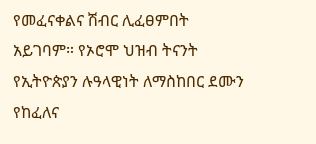የመፈናቀልና ሽብር ሊፈፀምበት አይገባም። የኦሮሞ ህዝብ ትናንት የኢትዮጵያን ሉዓላዊነት ለማስከበር ደሙን የከፈለና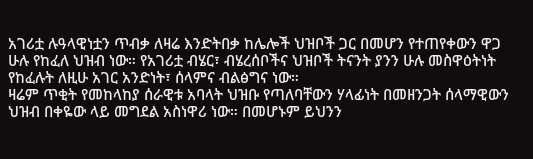አገሪቷ ሉዓላዊነቷን ጥብቃ ለዛሬ እንድትበቃ ከሌሎች ህዝቦች ጋር በመሆን የተጠየቀውን ዋጋ ሁሉ የከፈለ ህዝብ ነው። የአገሪቷ ብሄር፣ ብሄረሰቦችና ህዝቦች ትናንት ያንን ሁሉ መስዋዕትነት የከፈሉት ለዚሁ አገር አንድነት፣ ሰላምና ብልፅግና ነው።
ዛሬም ጥቂት የመከላከያ ሰራዊቱ አባላት ህዝቡ የጣለባቸውን ሃላፊነት በመዘንጋት ሰላማዊውን ህዝብ በቀዬው ላይ መግደል አስነዋሪ ነው። በመሆኑም ይህንን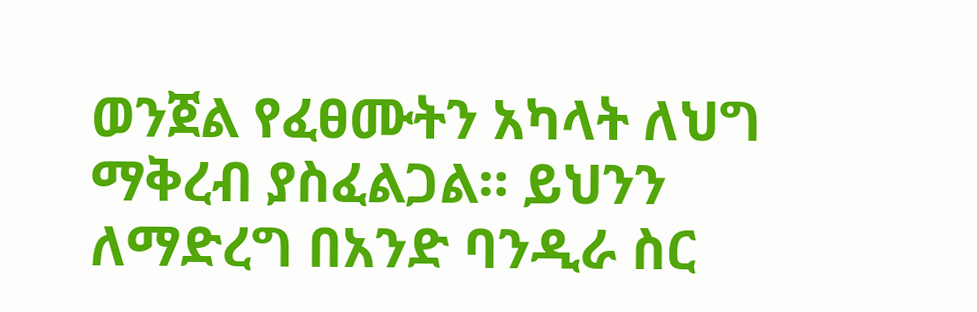ወንጀል የፈፀሙትን አካላት ለህግ ማቅረብ ያስፈልጋል። ይህንን ለማድረግ በአንድ ባንዲራ ስር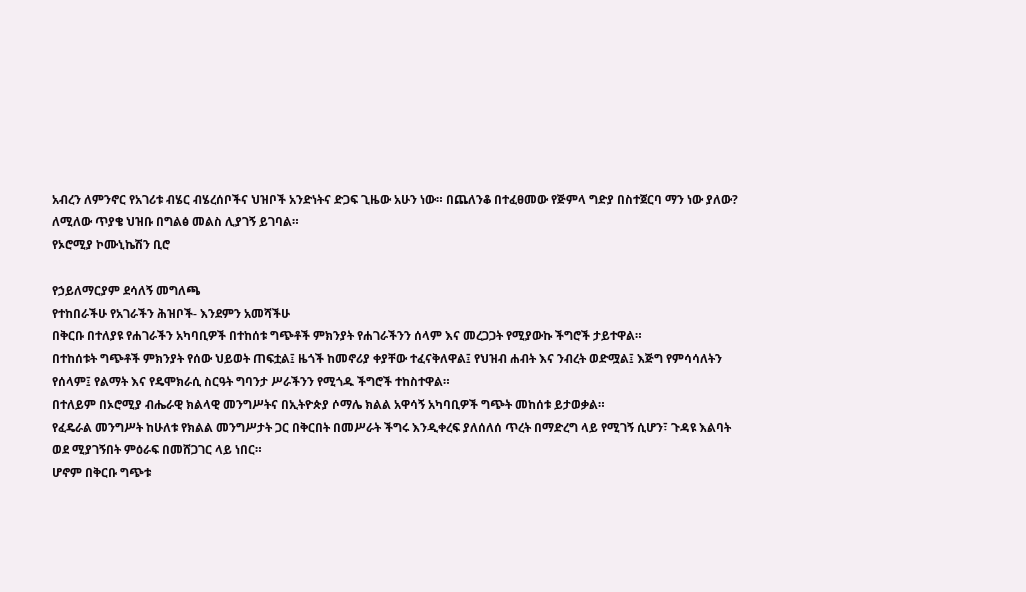አብረን ለምንኖር የአገሪቱ ብሄር ብሄረሰቦችና ህዝቦች አንድነትና ድጋፍ ጊዜው አሁን ነው። በጨለንቆ በተፈፀመው የጅምላ ግድያ በስተጀርባ ማን ነው ያለው? ለሚለው ጥያቄ ህዝቡ በግልፅ መልስ ሊያገኝ ይገባል።
የኦሮሚያ ኮሙኒኬሽን ቢሮ

የኃይለማርያም ደሳለኝ መግለጫ
የተከበራችሁ የአገራችን ሕዝቦች- እንደምን አመሻችሁ
በቅርቡ በተለያዩ የሐገራችን አካባቢዎች በተከሰቱ ግጭቶች ምክንያት የሐገራችንን ሰላም እና መረጋጋት የሚያውኩ ችግሮች ታይተዋል።
በተከሰቱት ግጭቶች ምክንያት የሰው ህይወት ጠፍቷል፤ ዜጎች ከመኖሪያ ቀያቸው ተፈናቅለዋል፤ የህዝብ ሐብት እና ንብረት ወድሟል፤ እጅግ የምሳሳለትን የሰላም፤ የልማት እና የዴሞክራሲ ስርዓት ግባንታ ሥራችንን የሚጎዱ ችግሮች ተከስተዋል።
በተለይም በኦሮሚያ ብሔራዊ ክልላዊ መንግሥትና በኢትዮጵያ ሶማሌ ክልል አዋሳኝ አካባቢዎች ግጭት መከሰቱ ይታወቃል።
የፈዴራል መንግሥት ከሁለቱ የክልል መንግሥታት ጋር በቅርበት በመሥራት ችግሩ እንዲቀረፍ ያለሰለሰ ጥረት በማድረግ ላይ የሚገኝ ሲሆን፣ ጉዳዩ እልባት ወደ ሚያገኝበት ምዕራፍ በመሸጋገር ላይ ነበር።
ሆኖም በቅርቡ ግጭቱ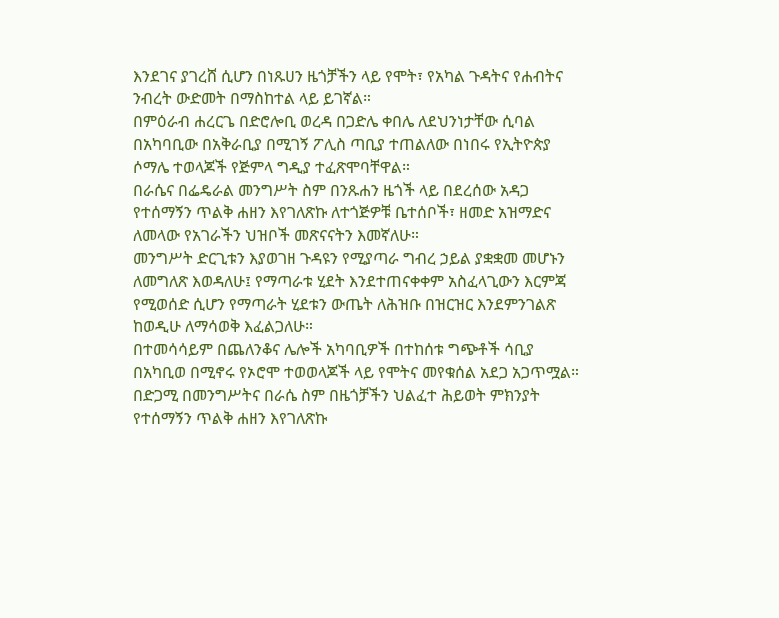እንደገና ያገረሸ ሲሆን በነጹሀን ዜጎቻችን ላይ የሞት፣ የአካል ጉዳትና የሐብትና ንብረት ውድመት በማስከተል ላይ ይገኛል።
በምዕራብ ሐረርጌ በድሮሎቢ ወረዳ በጋድሌ ቀበሌ ለደህንነታቸው ሲባል በአካባቢው በአቅራቢያ በሚገኝ ፖሊስ ጣቢያ ተጠልለው በነበሩ የኢትዮጵያ ሶማሌ ተወላጆች የጅምላ ግዲያ ተፈጽሞባቸዋል።
በራሴና በፌዴራል መንግሥት ስም በንጹሐን ዜጎች ላይ በደረሰው አዳጋ የተሰማኝን ጥልቅ ሐዘን እየገለጽኩ ለተጎጅዎቹ ቤተሰቦች፣ ዘመድ አዝማድና ለመላው የአገራችን ህዝቦች መጽናናትን እመኛለሁ።
መንግሥት ድርጊቱን እያወገዘ ጉዳዩን የሚያጣራ ግብረ ኃይል ያቋቋመ መሆኑን ለመግለጽ እወዳለሁ፤ የማጣራቱ ሂደት እንደተጠናቀቀም አስፈላጊውን እርምጃ የሚወሰድ ሲሆን የማጣራት ሂደቱን ውጤት ለሕዝቡ በዝርዝር እንደምንገልጽ ከወዲሁ ለማሳወቅ እፈልጋለሁ።
በተመሳሳይም በጨለንቆና ሌሎች አካባቢዎች በተከሰቱ ግጭቶች ሳቢያ በአካቢወ በሚኖሩ የኦሮሞ ተወወላጆች ላይ የሞትና መየቁሰል አደጋ አጋጥሟል።
በድጋሚ በመንግሥትና በራሴ ስም በዜጎቻችን ህልፈተ ሕይወት ምክንያት የተሰማኝን ጥልቅ ሐዘን እየገለጽኩ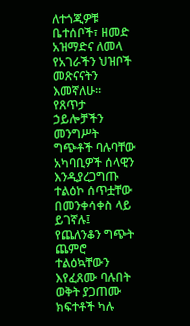ለተጎጂዎቹ ቤተሰቦች፣ ዘመድ አዝማድና ለመላ የአገራችን ህዝቦች መጽናናትን እመኛለሁ።
የጸጥታ ኃይሎቻችን መንግሥት ግጭቶች ባሉባቸው አካባቢዎች ሰላዊን እንዲያረጋግጡ ተልዕኮ ሰጥቷቸው በመንቀሳቀስ ላይ ይገኛሉ፤ የጨለንቆን ግጭት ጨምሮ ተልዕኳቸውን እየፈጸሙ ባሉበት ወቅት ያጋጠሙ ክፍተቶች ካሉ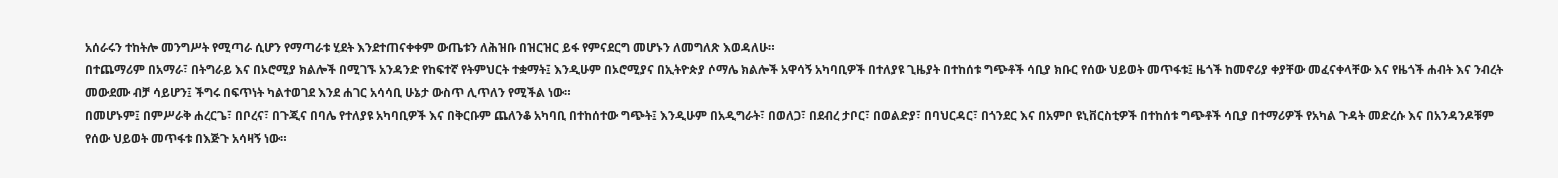አሰራሩን ተከትሎ መንግሥት የሚጣራ ሲሆን የማጣራቱ ሂደት እንደተጠናቀቀም ውጤቱን ለሕዝቡ በዝርዝር ይፋ የምናደርግ መሆኑን ለመግለጽ እወዳለሁ።
በተጨማሪም በአማራ፣ በትግራይ እና በኦሮሚያ ክልሎች በሚገኙ አንዳንድ የከፍተኛ የትምህርት ተቋማት፤ እንዲሁም በኦሮሚያና በኢትዮጵያ ሶማሌ ክልሎች አዋሳኝ አካባቢዎች በተለያዩ ጊዜያት በተከሰቱ ግጭቶች ሳቢያ ክቡር የሰው ህይወት መጥፋቱ፤ ዜጎች ከመኖሪያ ቀያቸው መፈናቀላቸው እና የዜጎች ሐብት እና ንብረት መውደሙ ብቻ ሳይሆን፤ ችግሩ በፍጥነት ካልተወገደ እንደ ሐገር አሳሳቢ ሁኔታ ውስጥ ሊጥለን የሚችል ነው።
በመሆኑም፤ በምሥራቅ ሐረርጌ፣ በቦረና፣ በጉጂና በባሌ የተለያዩ አካባቢዎች እና በቅርቡም ጨለንቆ አካባቢ በተከሰተው ግጭት፤ እንዲሁም በአዲግራት፣ በወለጋ፣ በደብረ ታቦር፣ በወልድያ፣ በባህርዳር፣ በጎንደር እና በአምቦ ዩኒቨርስቲዎች በተከሰቱ ግጭቶች ሳቢያ በተማሪዎች የአካል ጉዳት መድረሱ እና በአንዳንዶቹም የሰው ህይወት መጥፋቱ በእጅጉ አሳዛኝ ነው።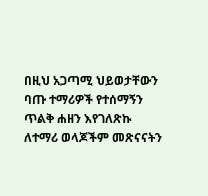በዚህ አጋጣሚ ህይወታቸውን ባጡ ተማሪዎች የተሰማኝን ጥልቅ ሐዘን እየገለጽኩ ለተማሪ ወላጆችም መጽናናትን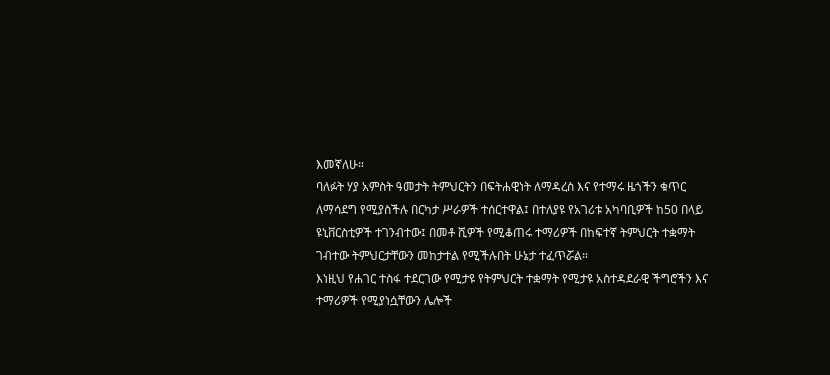እመኛለሁ።
ባለፉት ሃያ አምስት ዓመታት ትምህርትን በፍትሐዊነት ለማዳረስ እና የተማሩ ዜጎችን ቁጥር ለማሳደግ የሚያስችሉ በርካታ ሥራዎች ተሰርተዋል፤ በተለያዩ የአገሪቱ አካባቢዎች ከ50 በላይ ዩኒቨርስቲዎች ተገንብተው፤ በመቶ ሺዎች የሚቆጠሩ ተማሪዎች በከፍተኛ ትምህርት ተቋማት ገብተው ትምህርታቸውን መከታተል የሚችሉበት ሁኔታ ተፈጥሯል።
እነዚህ የሐገር ተስፋ ተደርገው የሚታዩ የትምህርት ተቋማት የሚታዩ አስተዳደራዊ ችግሮችን እና ተማሪዎች የሚያነሷቸውን ሌሎች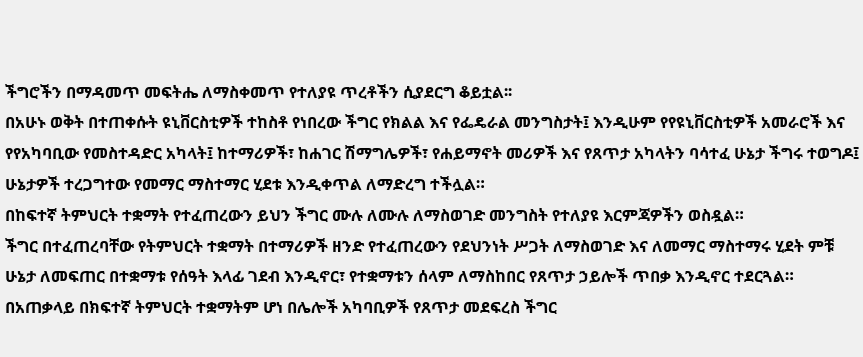ችግሮችን በማዳመጥ መፍትሔ ለማስቀመጥ የተለያዩ ጥረቶችን ሲያደርግ ቆይቷል፡፡
በአሁኑ ወቅት በተጠቀሱት ዩኒቨርስቲዎች ተከስቶ የነበረው ችግር የክልል እና የፌዴራል መንግስታት፤ እንዲሁም የየዩኒቨርስቲዎች አመራሮች እና የየአካባቢው የመስተዳድር አካላት፤ ከተማሪዎች፣ ከሐገር ሽማግሌዎች፣ የሐይማኖት መሪዎች እና የጸጥታ አካላትን ባሳተፈ ሁኔታ ችግሩ ተወግዶ፤ ሁኔታዎች ተረጋግተው የመማር ማስተማር ሂደቱ እንዲቀጥል ለማድረግ ተችሏል።
በከፍተኛ ትምህርት ተቋማት የተፈጠረውን ይህን ችግር ሙሉ ለሙሉ ለማስወገድ መንግስት የተለያዩ እርምጃዎችን ወስዷል።
ችግር በተፈጠረባቸው የትምህርት ተቋማት በተማሪዎች ዘንድ የተፈጠረውን የደህንነት ሥጋት ለማስወገድ እና ለመማር ማስተማሩ ሂደት ምቹ ሁኔታ ለመፍጠር በተቋማቱ የሰዓት እላፊ ገደብ እንዲኖር፣ የተቋማቱን ሰላም ለማስከበር የጸጥታ ኃይሎች ጥበቃ እንዲኖር ተደርጓል።
በአጠቃላይ በክፍተኛ ትምህርት ተቋማትም ሆነ በሌሎች አካባቢዎች የጸጥታ መደፍረስ ችግር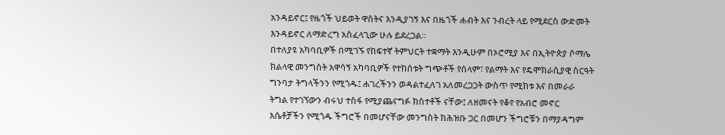አንዳይኖር፤ የዜጎች ህይወት ዋስትና እንዲያገኝ እና በዜጎች ሐብት እና ንብረት ላይ የሚደርስ ውድመት እንዳይኖር ለማድረግ አስፈላጊው ሁሉ ይደረጋል።
በተለያዩ አካባቢዎች በሚገኙ የከፍተኛ ትምህርት ተቋማት እንዲሁም በኦሮሚያ እና በኢትዮጵያ ሶማሌ ክልላዊ መንግስት አዋሳኝ አካባቢዎች የተከሰቱት ግጭቶች የሰላም፣ የልማት እና የዴሞክራሲያዊ ስርዓት ግንባታ ትግላችንን የሚጎዱ፤ ሐገረችንን ወዳልተፈለገ አለመረጋጋት ውስጥ የሚከቱ እና በመራራ ትግል የተገኘውን ብሩህ ተስፋ የሚያጨናግፉ ክስተቶች ናቸው፤ ለዘመናት የቆየ የአብሮ መኖር እሴቶቻችን የሚጎዱ ችግሮች በመሆናቸው መንግስት ከሕዝቡ ጋር በመሆን ችግሮቹን በማያዳግም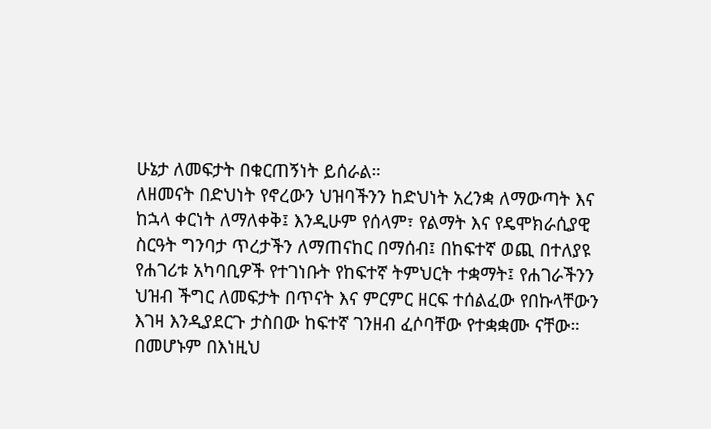ሁኔታ ለመፍታት በቁርጠኝነት ይሰራል።
ለዘመናት በድህነት የኖረውን ህዝባችንን ከድህነት አረንቋ ለማውጣት እና ከኋላ ቀርነት ለማለቀቅ፤ እንዲሁም የሰላም፣ የልማት እና የዴሞክራሲያዊ ስርዓት ግንባታ ጥረታችን ለማጠናከር በማሰብ፤ በከፍተኛ ወጪ በተለያዩ የሐገሪቱ አካባቢዎች የተገነቡት የከፍተኛ ትምህርት ተቋማት፤ የሐገራችንን ህዝብ ችግር ለመፍታት በጥናት እና ምርምር ዘርፍ ተሰልፈው የበኩላቸውን እገዛ እንዲያደርጉ ታስበው ከፍተኛ ገንዘብ ፈሶባቸው የተቋቋሙ ናቸው።
በመሆኑም በእነዚህ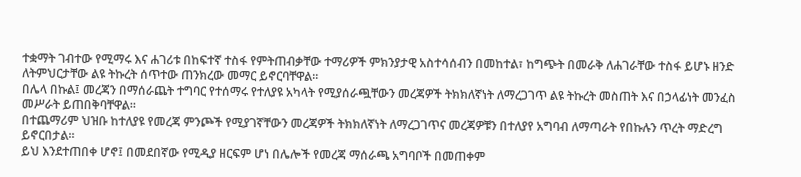ተቋማት ገብተው የሚማሩ እና ሐገሪቱ በከፍተኛ ተስፋ የምትጠብቃቸው ተማሪዎች ምክንያታዊ አስተሳሰብን በመከተል፣ ከግጭት በመራቅ ለሐገራቸው ተስፋ ይሆኑ ዘንድ ለትምህርታቸው ልዩ ትኩረት ሰጥተው ጠንክረው መማር ይኖርባቸዋል።
በሌላ በኩል፤ መረጃን በማሰራጨት ተግባር የተሰማሩ የተለያዩ አካላት የሚያሰራጯቸውን መረጃዎች ትክክለኛነት ለማረጋገጥ ልዩ ትኩረት መስጠት እና በኃላፊነት መንፈስ መሥራት ይጠበቅባቸዋል።
በተጨማሪም ህዝቡ ከተለያዩ የመረጃ ምንጮች የሚያገኛቸውን መረጃዎች ትክክለኛነት ለማረጋገጥና መረጃዎቹን በተለያየ አግባብ ለማጣራት የበኩሉን ጥረት ማድረግ ይኖርበታል።
ይህ እንደተጠበቀ ሆኖ፤ በመደበኛው የሚዲያ ዘርፍም ሆነ በሌሎች የመረጃ ማሰራጫ አግባቦች በመጠቀም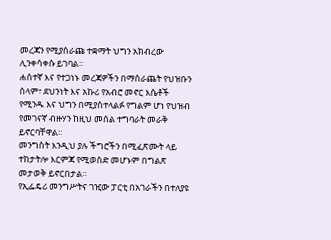መረጃን የሚያሰራጩ ተቋማት ህግን አክብረው ሊንቀሳቀሱ ይገባል።
ሐሰተኛ እና የተጋነኑ መረጃዎችን በማሰራጨት የህዝቡን ሰላም፣ ደህንነት እና አኩሪ የአብሮ መኖር እሴቶች የሚንዱ እና ህግን በሚያስተላልፉ የግልም ሆነ የህዝብ የመገናኛ ብዙሃን ከዚህ መሰል ተግባራት መራቅ ይኖርባቸዋል፡፡
መንግስት እንዲህ ያሉ ችግሮችን በሚፈጽሙት ላይ ተከታትሎ እርምጃ የሚወስድ መሆኑም በግልጽ መታወቅ ይኖርበታል።
የኢፌዴሪ መንግሥትና ገዢው ፓርቲ በአገራችን በተለያዩ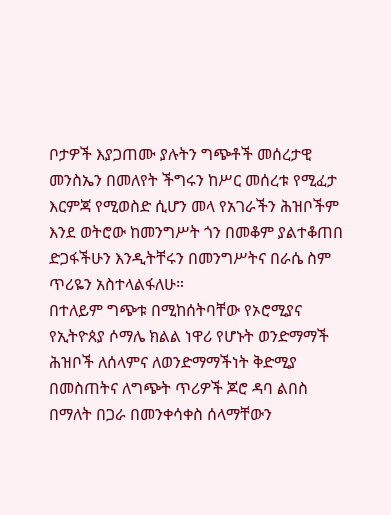ቦታዎች እያጋጠሙ ያሉትን ግጭቶች መሰረታዊ መንስኤን በመለየት ችግሩን ከሥር መሰረቱ የሚፈታ እርምጃ የሚወስድ ሲሆን መላ የአገራችን ሕዝቦችም እንደ ወትሮው ከመንግሥት ጎን በመቆም ያልተቆጠበ ድጋፋችሁን እንዲትቸሩን በመንግሥትና በራሴ ስም ጥሪዬን አስተላልፋለሁ።
በተለይም ግጭቱ በሚከሰትባቸው የኦሮሚያና የኢትዮጰያ ሶማሌ ክልል ነዋሪ የሆኑት ወንድማማች ሕዝቦች ለሰላምና ለወንድማማችነት ቅድሚያ በመስጠትና ለግጭት ጥሪዎች ጆሮ ዳባ ልበስ በማለት በጋራ በመንቀሳቀስ ሰላማቸውን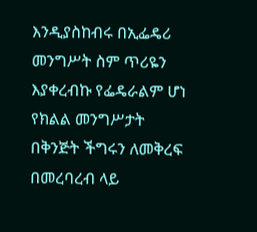እንዲያስከብሩ በኢፌዴሪ መንግሥት ስም ጥሪዬን እያቀረብኩ የፌዴራልም ሆነ የክልል መንግሥታት በቅንጅት ችግሩን ለመቅረፍ በመረባረብ ላይ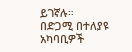ይገኛሉ።
በድጋሚ በተለያዩ አካባቢዎች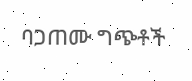ባጋጠሙ ግጭቶች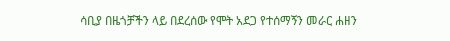ሳቢያ በዜጎቻችን ላይ በደረሰው የሞት አደጋ የተሰማኝን መራር ሐዘን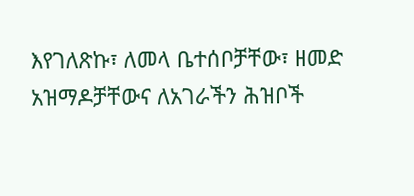እየገለጽኩ፣ ለመላ ቤተሰቦቻቸው፣ ዘመድ አዝማዶቻቸውና ለአገራችን ሕዝቦች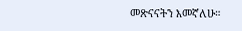መጽናናትን እመኛለሁ።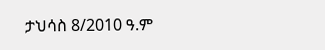ታህሳስ 8/2010 ዓ.ም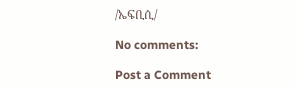/ኤፍቢሲ/

No comments:

Post a Comment